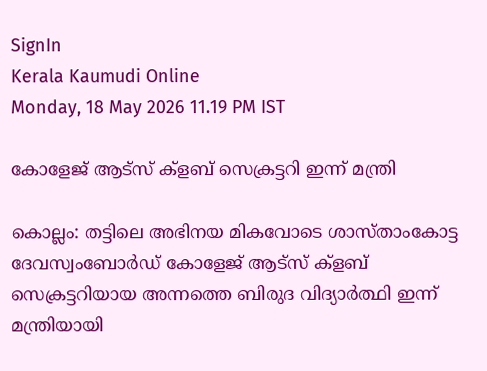SignIn
Kerala Kaumudi Online
Monday, 18 May 2026 11.19 PM IST

കോളേജ് ആട്സ് ക്ളബ് സെക്രട്ടറി ഇന്ന് മന്ത്രി

കൊല്ലം: തട്ടിലെ അഭിനയ മികവോടെ ശാസ്താംകോട്ട ദേവസ്വംബോർഡ് കോളേജ് ആട്സ് ക്ളബ് സെക്രട്ടറിയായ അന്നത്തെ ബിരുദ വിദ്യാർത്ഥി ഇന്ന് മന്ത്രിയായി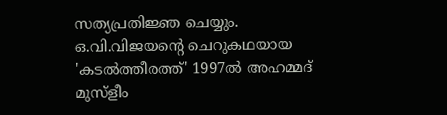സത്യപ്രതിജ്ഞ ചെയ്യും. ഒ.വി.വിജയന്റെ ചെറുകഥയായ 'കടൽത്തീരത്ത്' 1997ൽ അഹമ്മദ് മുസ്ളീം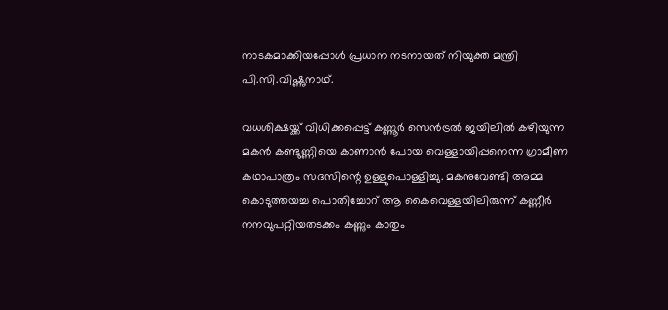നാടകമാക്കിയപ്പോൾ പ്രധാന നടനായത് നിയുക്ത മന്ത്രി പി.സി.വിഷ്ണുനാഥ്.

വധശിക്ഷയ്ക്ക് വിധിക്കപ്പെട്ട് കണ്ണൂർ സെൻട്രൽ ജയിലിൽ കഴിയുന്ന മകൻ കണ്ടുണ്ണിയെ കാണാൻ പോയ വെള്ളായിപ്പനെന്ന ഗ്രാമീണ കഥാപാത്രം സദസിന്റെ ഉള്ളുപൊള്ളിച്ചു. മകനുവേണ്ടി അമ്മ കൊടുത്തയച്ച പൊതിച്ചോറ് ആ കൈവെള്ളയിലിരുന്ന് കണ്ണീർ നനവുപറ്റിയതടക്കം കണ്ണും കാതും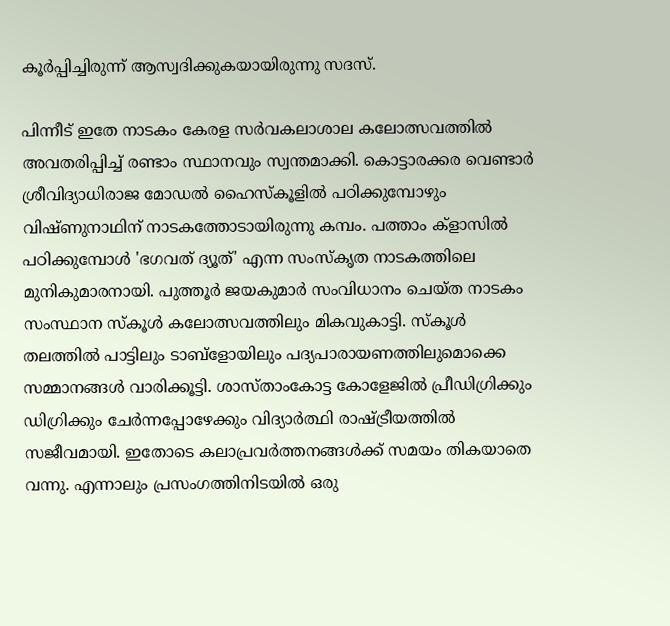കൂർപ്പിച്ചിരുന്ന് ആസ്വദിക്കുകയായിരുന്നു സദസ്.

പിന്നീട് ഇതേ നാടകം കേരള സർവകലാശാല കലോത്സവത്തിൽ അവതരിപ്പിച്ച് രണ്ടാം സ്ഥാനവും സ്വന്തമാക്കി. കൊട്ടാരക്കര വെണ്ടാർ ശ്രീവിദ്യാധിരാജ മോഡൽ ഹൈസ്കൂളിൽ പഠിക്കുമ്പോഴും വിഷ്ണുനാഥിന് നാടകത്തോടായിരുന്നു കമ്പം. പത്താം ക്ളാസിൽ പഠിക്കുമ്പോൾ 'ഭഗവത് ദ്യൂത്' എന്ന സംസ്കൃത നാടകത്തിലെ മുനികുമാരനായി. പുത്തൂർ ജയകുമാർ സംവിധാനം ചെയ്ത നാടകം സംസ്ഥാന സ്കൂൾ കലോത്സവത്തിലും മികവുകാട്ടി. സ്കൂൾ തലത്തിൽ പാട്ടിലും ടാബ്ളോയിലും പദ്യപാരായണത്തിലുമൊക്കെ സമ്മാനങ്ങൾ വാരിക്കൂട്ടി. ശാസ്താംകോട്ട കോളേജിൽ പ്രീഡിഗ്രിക്കും ഡിഗ്രിക്കും ചേർന്നപ്പോഴേക്കും വിദ്യാർത്ഥി രാഷ്ട്രീയത്തിൽ സജീവമായി. ഇതോടെ കലാപ്രവർത്തനങ്ങൾക്ക് സമയം തികയാതെ വന്നു. എന്നാലും പ്രസംഗത്തിനിടയിൽ ഒരു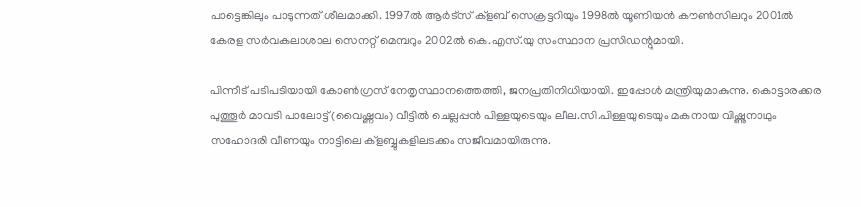പാട്ടെങ്കിലും പാടുന്നത് ശീലമാക്കി. 1997ൽ ആർട്സ് ക്ളബ് സെക്രട്ടറിയും 1998ൽ യൂണിയൻ കൗൺസിലറും 2001ൽ കേരള സർവകലാശാല സെനറ്റ് മെമ്പറും 2002ൽ കെ.എസ്.യു സംസ്ഥാന പ്രസിഡന്റുമായി.

പിന്നീട് പടിപടിയായി കോൺഗ്രസ് നേതൃസ്ഥാനത്തെത്തി, ജനപ്രതിനിധിയായി. ഇപ്പോൾ മന്ത്രിയുമാകുന്നു. കൊട്ടാരക്കര പുത്തൂർ മാവടി പാലോട്ട് (വൈഷ്ണവം) വീട്ടിൽ ചെല്ലപ്പൻ പിള്ളയുടെയും ലീല.സി.പിള്ളയുടെയും മകനായ വിഷ്ണുനാഥും സഹോദരി വീണയും നാട്ടിലെ ക്ളബ്ബുകളിലടക്കം സജീവമായിരുന്നു.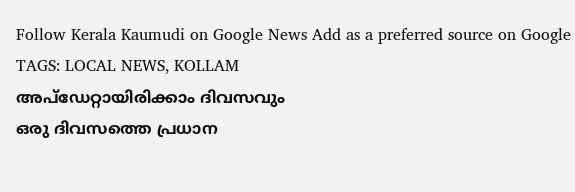Follow Kerala Kaumudi on Google News Add as a preferred source on Google
TAGS: LOCAL NEWS, KOLLAM
അപ്ഡേറ്റായിരിക്കാം ദിവസവും
ഒരു ദിവസത്തെ പ്രധാന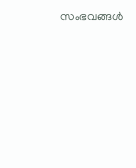സംഭവങ്ങൾ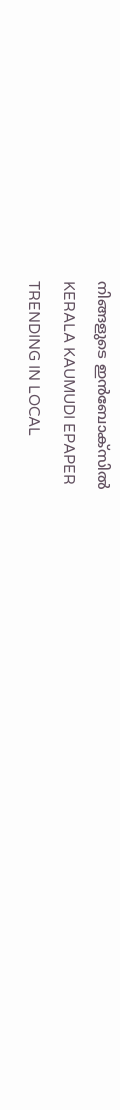നിങ്ങളുടെ ഇൻബോക്സിൽ
KERALA KAUMUDI EPAPER
TRENDING IN LOCAL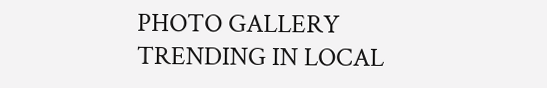PHOTO GALLERY
TRENDING IN LOCAL